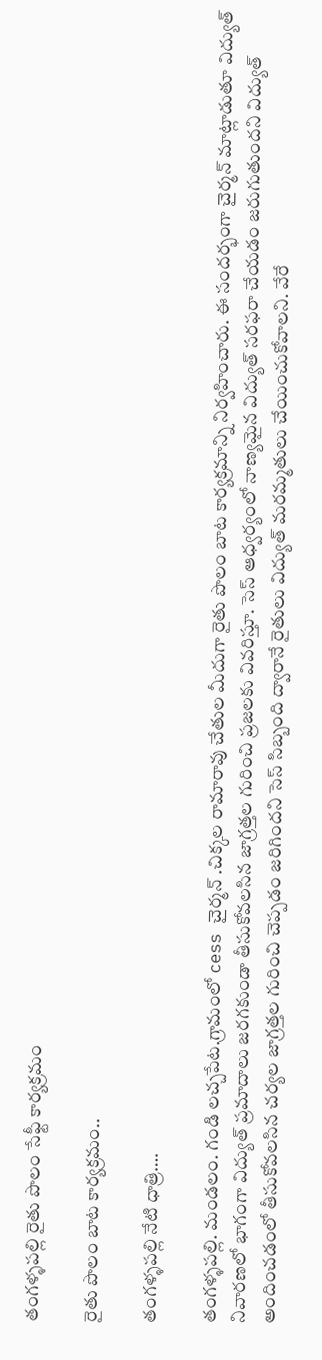తంగళ్ళపల్లి రైతు పొలం సేఫ్టీ కార్యక్రమం

రైతు పొలం బాట కార్యక్రమం..

తంగళ్ళపల్లి నేటి ధాత్రి….

తంగళ్ళపల్లి. మండలం. గండి లచ్చపేట.గ్రామంలో cess చైర్మన్ .చిక్కల రామారావు చేతుల మీదుగా రైతు పొలం బాట కార్యక్రమాన్ని నిర్వహించారు. ఈ సందర్భంగా చైర్మన్ మాట్లాడుతూ విద్యుత్ నివారణలో భాగంగా విద్యుత్ ప్రమాదాలు జరగకుండా తీసుకోవలసిన జాగ్రత్తల గురించి ప్రజలకు వివరిస్తూ. సెస్ ఆధ్వర్యంలో నాణ్యమైన విద్యుత్ సరఫరా చేయడం జరుగుతుందని విద్యుత్ అందించడంలో తీసుకోవలసిన చర్యల జాగ్రత్తల గురించి చెప్పడం జరిగిందని సెస్ సిబ్బంది ద్వారానే రైతులు విద్యుత్ మరమ్మతులు చేయించుకోవాలని. వేరే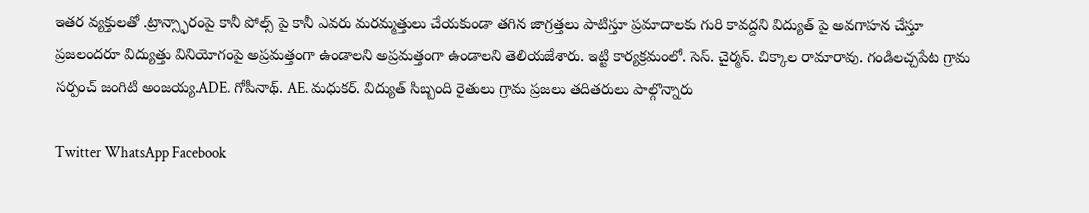ఇతర వ్యక్తులతో .ట్రాన్స్ఫారంపై కానీ పోల్స్ పై కానీ ఎవరు మరమ్మత్తులు చేయకుండా తగిన జాగ్రత్తలు పాటిస్తూ ప్రమాదాలకు గురి కావద్దని విద్యుత్ పై అవగాహన చేస్తూ ప్రజలందరూ విద్యుత్తు వినియోగంపై అప్రమత్తంగా ఉండాలని అప్రమత్తంగా ఉండాలని తెలియజేశారు. ఇట్టి కార్యక్రమంలో. సెస్. చైర్మన్. చిక్కాల రామారావు. గండిలచ్చపేట గ్రామ సర్పంచ్ జంగిటి అంజయ్య.ADE. గోపీనాథ్. AE. మధుకర్. విద్యుత్ సిబ్బంది రైతులు గ్రామ ప్రజలు తదితరులు పాల్గొన్నారు

Twitter WhatsApp Facebook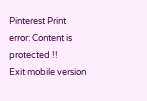Pinterest Print
error: Content is protected !!
Exit mobile version